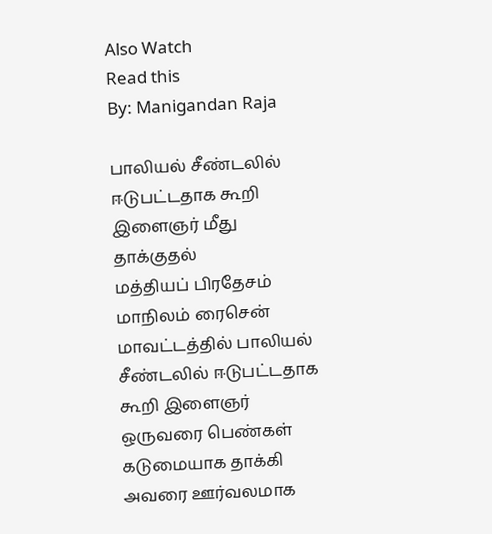Also Watch
Read this
By: Manigandan Raja

பாலியல் சீண்டலில் ஈடுபட்டதாக கூறி இளைஞர் மீது தாக்குதல்
மத்தியப் பிரதேசம் மாநிலம் ரைசென் மாவட்டத்தில் பாலியல் சீண்டலில் ஈடுபட்டதாக கூறி இளைஞர் ஒருவரை பெண்கள் கடுமையாக தாக்கி அவரை ஊர்வலமாக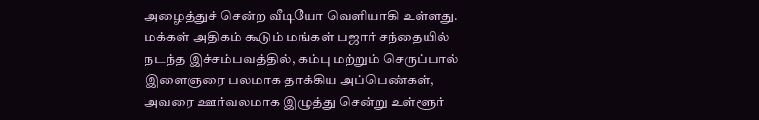அழைத்துச் சென்ற வீடியோ வெளியாகி உள்ளது. மக்கள் அதிகம் கூடும் மங்கள் பஜார் சந்தையில் நடந்த இச்சம்பவத்தில், கம்பு மற்றும் செருப்பால் இளைஞரை பலமாக தாக்கிய அப்பெண்கள், அவரை ஊர்வலமாக இழுத்து சென்று உள்ளூர்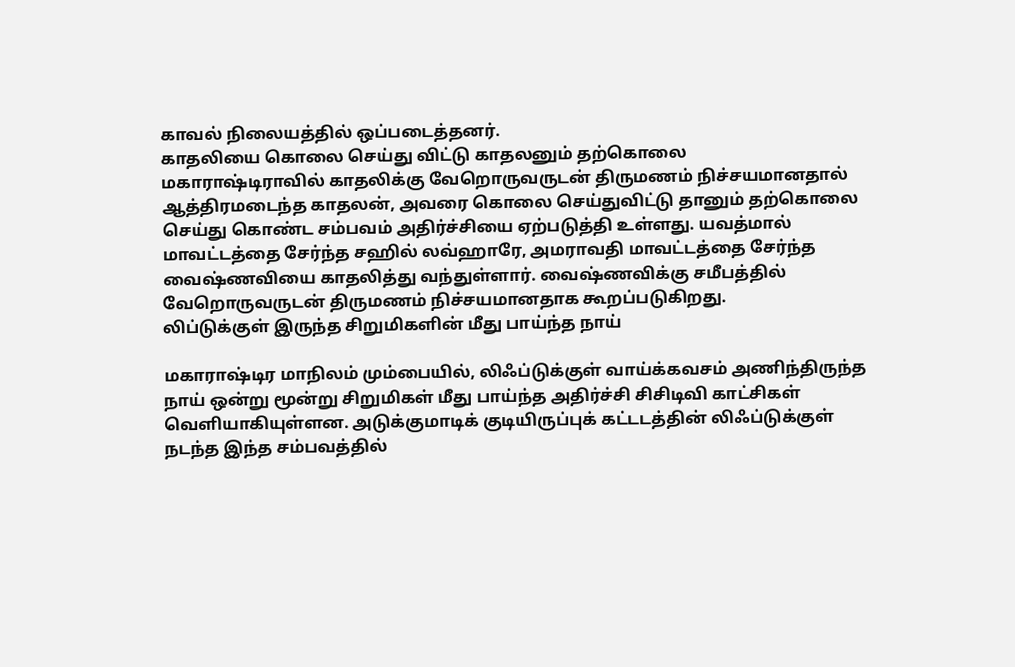காவல் நிலையத்தில் ஒப்படைத்தனர்.
காதலியை கொலை செய்து விட்டு காதலனும் தற்கொலை
மகாராஷ்டிராவில் காதலிக்கு வேறொருவருடன் திருமணம் நிச்சயமானதால் ஆத்திரமடைந்த காதலன், அவரை கொலை செய்துவிட்டு தானும் தற்கொலை செய்து கொண்ட சம்பவம் அதிர்ச்சியை ஏற்படுத்தி உள்ளது. யவத்மால் மாவட்டத்தை சேர்ந்த சஹில் லவ்ஹாரே, அமராவதி மாவட்டத்தை சேர்ந்த வைஷ்ணவியை காதலித்து வந்துள்ளார். வைஷ்ணவிக்கு சமீபத்தில் வேறொருவருடன் திருமணம் நிச்சயமானதாக கூறப்படுகிறது.
லிப்டுக்குள் இருந்த சிறுமிகளின் மீது பாய்ந்த நாய்

மகாராஷ்டிர மாநிலம் மும்பையில், லிஃப்டுக்குள் வாய்க்கவசம் அணிந்திருந்த நாய் ஒன்று மூன்று சிறுமிகள் மீது பாய்ந்த அதிர்ச்சி சிசிடிவி காட்சிகள் வெளியாகியுள்ளன. அடுக்குமாடிக் குடியிருப்புக் கட்டடத்தின் லிஃப்டுக்குள் நடந்த இந்த சம்பவத்தில்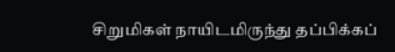சிறுமிகள் நாயிடமிருந்து தப்பிக்கப்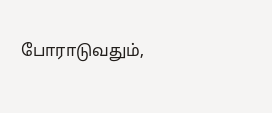போராடுவதும்,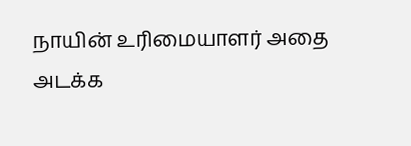நாயின் உரிமையாளர் அதை அடக்க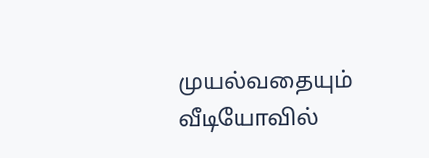முயல்வதையும் வீடியோவில்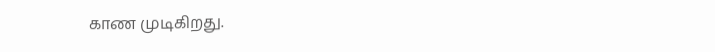காண முடிகிறது.